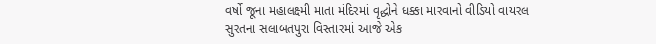વર્ષો જૂના મહાલક્ષ્મી માતા મંદિરમાં વૃદ્ધોને ધક્કા મારવાનો વીડિયો વાયરલ
સુરતના સલાબતપુરા વિસ્તારમાં આજે એક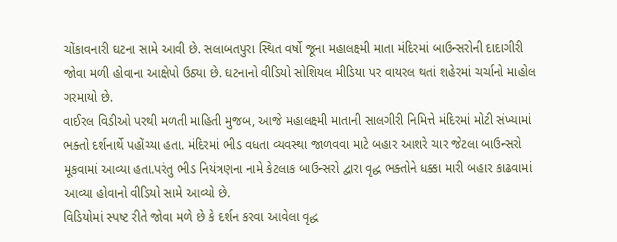ચોંકાવનારી ઘટના સામે આવી છે. સલાબતપુરા સ્થિત વર્ષો જૂના મહાલક્ષ્મી માતા મંદિરમાં બાઉન્સરોની દાદાગીરી જોવા મળી હોવાના આક્ષેપો ઉઠ્યા છે. ઘટનાનો વીડિયો સોશિયલ મીડિયા પર વાયરલ થતાં શહેરમાં ચર્ચાનો માહોલ ગરમાયો છે.
વાઈરલ વિડીઓ પરથી મળતી માહિતી મુજબ, આજે મહાલક્ષ્મી માતાની સાલગીરી નિમિત્તે મંદિરમાં મોટી સંખ્યામાં ભક્તો દર્શનાર્થે પહોંચ્યા હતા. મંદિરમાં ભીડ વધતા વ્યવસ્થા જાળવવા માટે બહાર આશરે ચાર જેટલા બાઉન્સરો મૂકવામાં આવ્યા હતા.પરંતુ ભીડ નિયંત્રણના નામે કેટલાક બાઉન્સરો દ્વારા વૃદ્ધ ભક્તોને ધક્કા મારી બહાર કાઢવામાં આવ્યા હોવાનો વીડિયો સામે આવ્યો છે.
વિડિયોમાં સ્પષ્ટ રીતે જોવા મળે છે કે દર્શન કરવા આવેલા વૃદ્ધ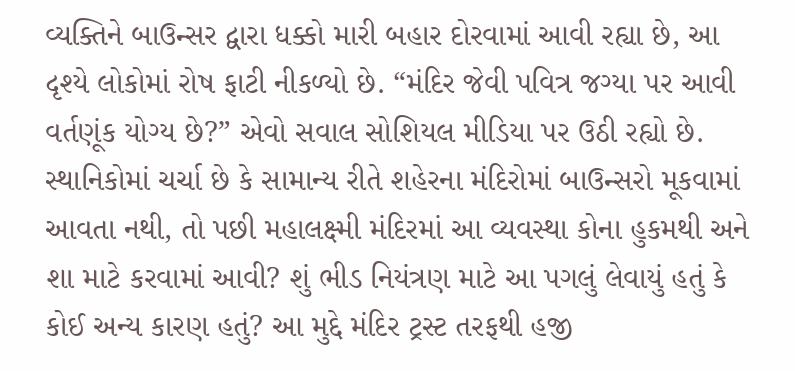વ્યક્તિને બાઉન્સર દ્વારા ધક્કો મારી બહાર દોરવામાં આવી રહ્યા છે, આ દૃશ્યે લોકોમાં રોષ ફાટી નીકળ્યો છે. “મંદિર જેવી પવિત્ર જગ્યા પર આવી વર્તણૂંક યોગ્ય છે?” એવો સવાલ સોશિયલ મીડિયા પર ઉઠી રહ્યો છે.
સ્થાનિકોમાં ચર્ચા છે કે સામાન્ય રીતે શહેરના મંદિરોમાં બાઉન્સરો મૂકવામાં આવતા નથી, તો પછી મહાલક્ષ્મી મંદિરમાં આ વ્યવસ્થા કોના હુકમથી અને શા માટે કરવામાં આવી? શું ભીડ નિયંત્રણ માટે આ પગલું લેવાયું હતું કે કોઈ અન્ય કારણ હતું? આ મુદ્દે મંદિર ટ્રસ્ટ તરફથી હજી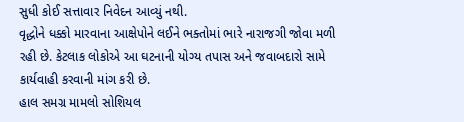સુધી કોઈ સત્તાવાર નિવેદન આવ્યું નથી.
વૃદ્ધોને ધક્કો મારવાના આક્ષેપોને લઈને ભક્તોમાં ભારે નારાજગી જોવા મળી રહી છે. કેટલાક લોકોએ આ ઘટનાની યોગ્ય તપાસ અને જવાબદારો સામે કાર્યવાહી કરવાની માંગ કરી છે.
હાલ સમગ્ર મામલો સોશિયલ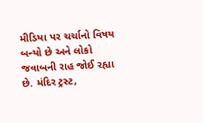મીડિયા પર ચર્ચાનો વિષય બન્યો છે અને લોકો જવાબની રાહ જોઈ રહ્યા છે. મંદિર ટ્રસ્ટ,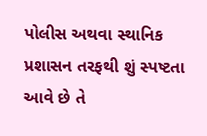પોલીસ અથવા સ્થાનિક પ્રશાસન તરફથી શું સ્પષ્ટતા આવે છે તે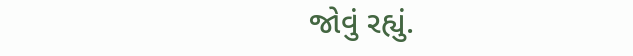જોવું રહ્યું.